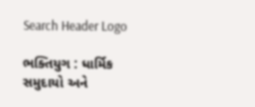Search Header Logo

ભક્તિયુગ : ધાર્મિક સમુદાયો અને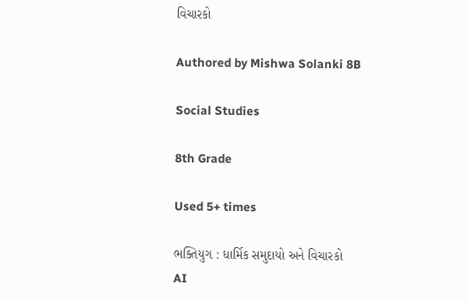વિચારકો

Authored by Mishwa Solanki 8B

Social Studies

8th Grade

Used 5+ times

ભક્તિયુગ : ધાર્મિક સમુદાયો અને વિચારકો
AI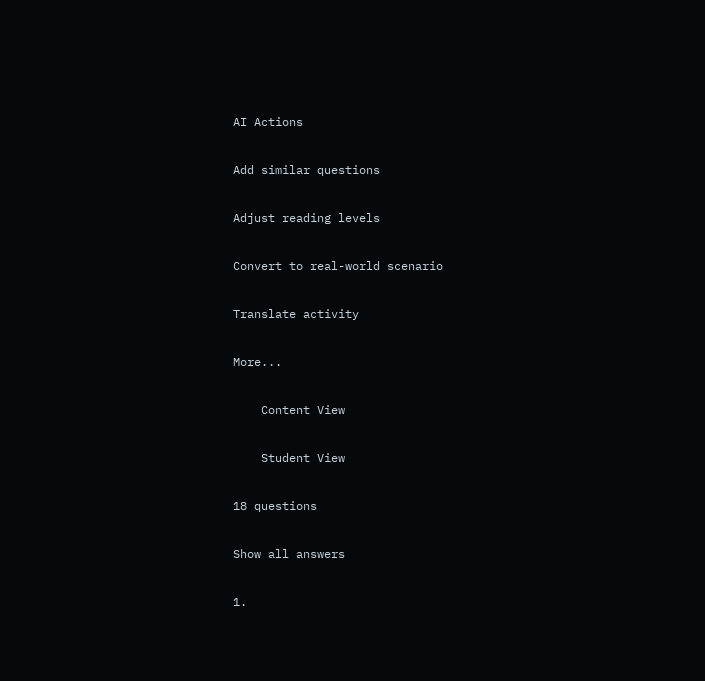AI Actions

Add similar questions

Adjust reading levels

Convert to real-world scenario

Translate activity

More...

    Content View

    Student View

18 questions

Show all answers

1.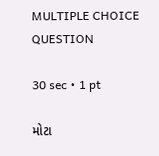MULTIPLE CHOICE QUESTION

30 sec • 1 pt

મોટા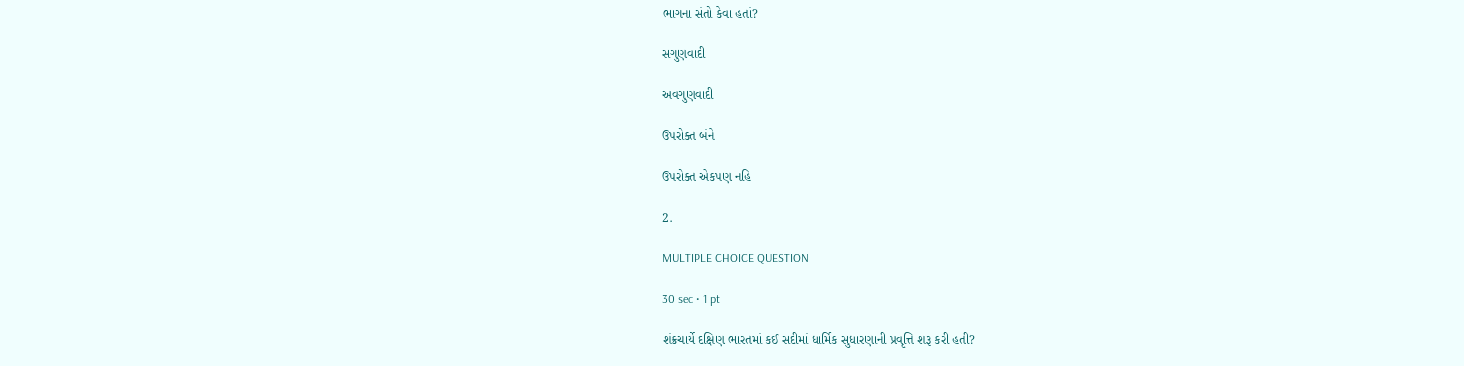ભાગના સંતો કેવા હતાં?

સગુણવાદી

અવગુણવાદી

ઉપરોક્ત બંને

ઉપરોક્ત એકપણ નહિ

2.

MULTIPLE CHOICE QUESTION

30 sec • 1 pt

શંક્રચાર્યે દક્ષિણ ભારતમાં કઈ સદીમાં ધાર્મિક સુધારણાની પ્રવૃત્તિ શરૂ કરી હતી?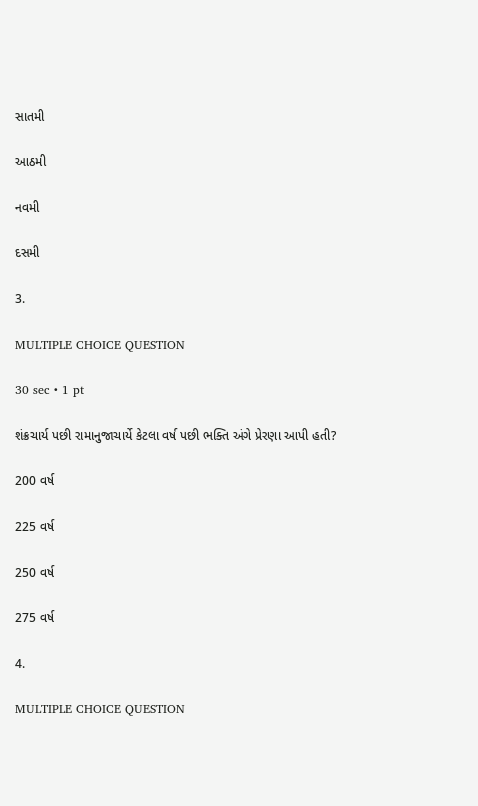સાતમી

આઠમી

નવમી

દસમી

3.

MULTIPLE CHOICE QUESTION

30 sec • 1 pt

શંક્રચાર્ય પછી રામાનુજાચાર્યે કેટલા વર્ષ પછી ભક્તિ અંગે પ્રેરણા આપી હતી?

200 વર્ષ

225 વર્ષ

250 વર્ષ

275 વર્ષ

4.

MULTIPLE CHOICE QUESTION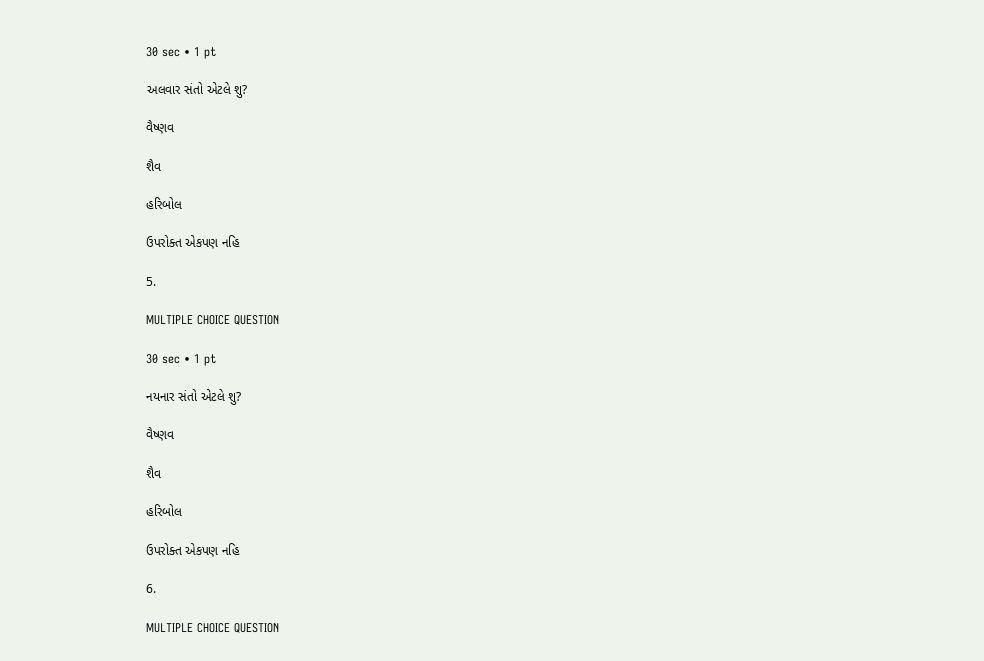30 sec • 1 pt

અલવાર સંતો એટલે શુ?

વૈષ્ણવ

શૈવ

હરિબોલ

ઉપરોક્ત એકપણ નહિ

5.

MULTIPLE CHOICE QUESTION

30 sec • 1 pt

નયનાર સંતો એટલે શુ?

વૈષ્ણવ

શૈવ

હરિબોલ

ઉપરોક્ત એકપણ નહિ

6.

MULTIPLE CHOICE QUESTION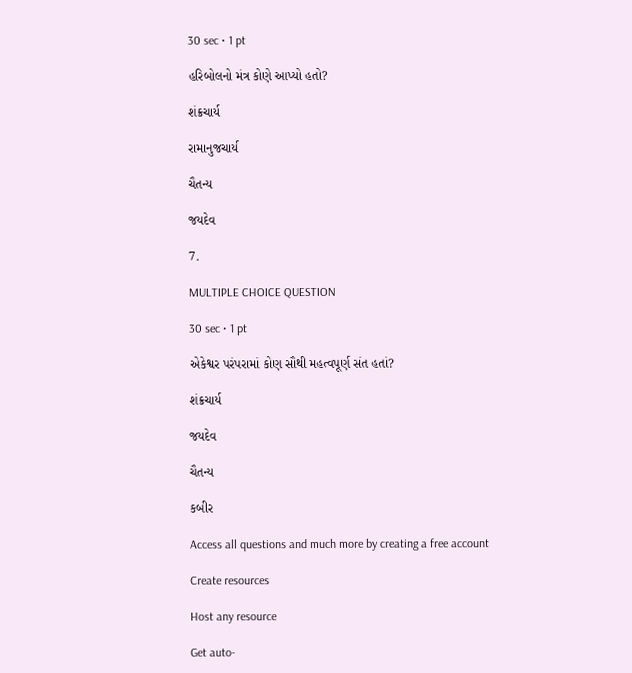30 sec • 1 pt

હરિબોલનો મંત્ર કોણે આપ્યો હતો?

શંક્રચાર્ય

રામાનુજચાર્ય

ચૈતન્ય

જયદેવ

7.

MULTIPLE CHOICE QUESTION

30 sec • 1 pt

એકેશ્વર પરંપરામાં કોણ સૌથી મહત્વપૂર્ણ સંત હતાં?

શંક્રચાર્ય

જયદેવ

ચૈતન્ય

કબીર

Access all questions and much more by creating a free account

Create resources

Host any resource

Get auto-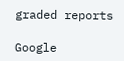graded reports

Google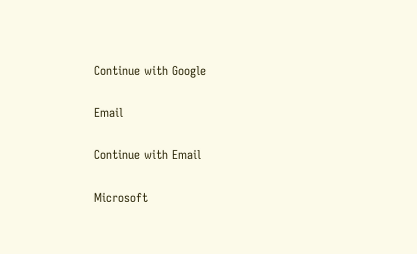Continue with Google

Email

Continue with Email

Microsoft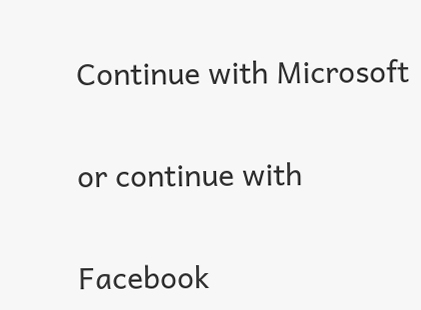Continue with Microsoft

or continue with

Facebook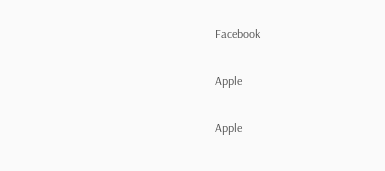Facebook

Apple

Apple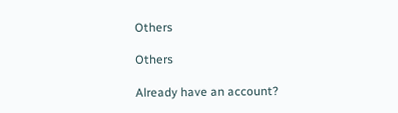Others

Others

Already have an account?